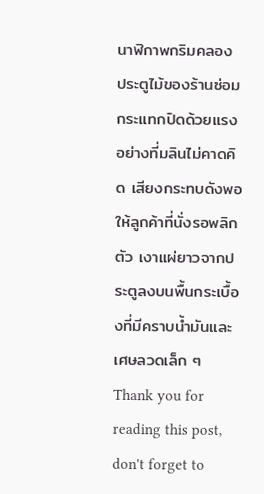นาฬิกาพกริมคลอง
ประตูไม้ของร้านซ่อมกระแทกปิดด้วยแรงอย่างที่มลินไม่คาดคิด เสียงกระทบดังพอให้ลูกค้าที่นั่งรอพลิกตัว เงาแผ่ยาวจากประตูลงบนพื้นกระเบื้องที่มีคราบน้ำมันและเศษลวดเล็ก ๆ
Thank you for reading this post, don't forget to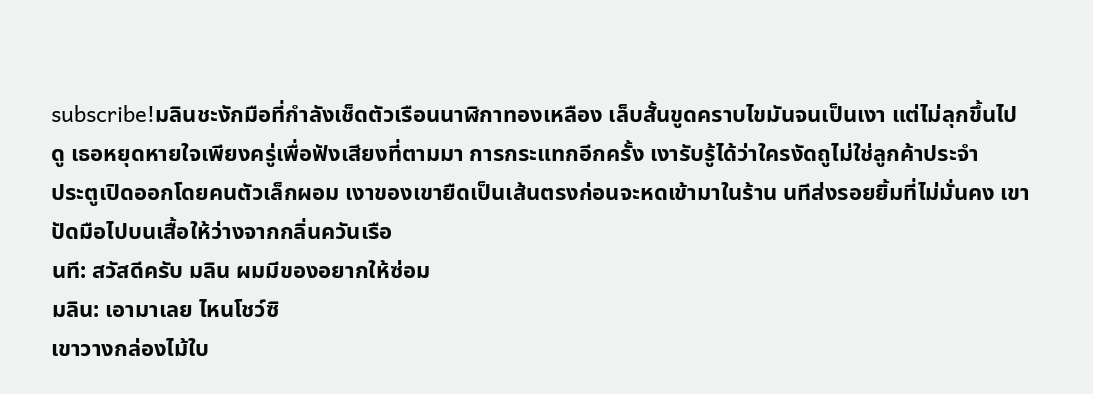subscribe!มลินชะงักมือที่กำลังเช็ดตัวเรือนนาฬิกาทองเหลือง เล็บสั้นขูดคราบไขมันจนเป็นเงา แต่ไม่ลุกขึ้นไปดู เธอหยุดหายใจเพียงครู่เพื่อฟังเสียงที่ตามมา การกระแทกอีกครั้ง เงารับรู้ได้ว่าใครงัดถูไม่ใช่ลูกค้าประจำ
ประตูเปิดออกโดยคนตัวเล็กผอม เงาของเขายืดเป็นเส้นตรงก่อนจะหดเข้ามาในร้าน นทีส่งรอยยิ้มที่ไม่มั่นคง เขาปัดมือไปบนเสื้อให้ว่างจากกลิ่นควันเรือ
นที: สวัสดีครับ มลิน ผมมีของอยากให้ซ่อม
มลิน: เอามาเลย ไหนโชว์ซิ
เขาวางกล่องไม้ใบ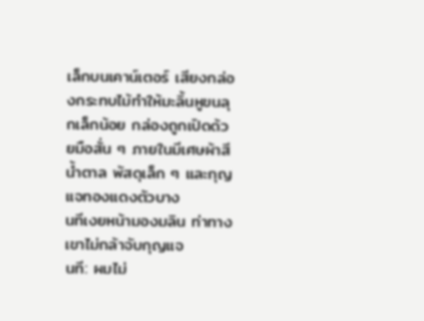เล็กบนเคาน์เตอร์ เสียงกล่องกระทบไม้ทำให้มะลิ้นหูขนลุกเล็กน้อย กล่องถูกเปิดด้วยมือสั่น ๆ ภายในมีเศษผ้าสีน้ำตาล พัสดุเล็ก ๆ และกุญแจทองแดงตัวบาง
นทีเงยหน้ามองมลิน ท่าทางเขาไม่กล้าจับกุญแจ
นที: ผมไม่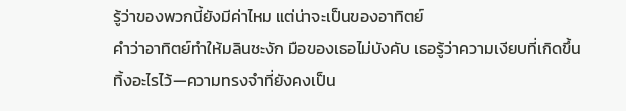รู้ว่าของพวกนี้ยังมีค่าไหม แต่น่าจะเป็นของอาทิตย์
คำว่าอาทิตย์ทำให้มลินชะงัก มือของเธอไม่บังคับ เธอรู้ว่าความเงียบที่เกิดขึ้นทิ้งอะไรไว้—ความทรงจำที่ยังคงเป็น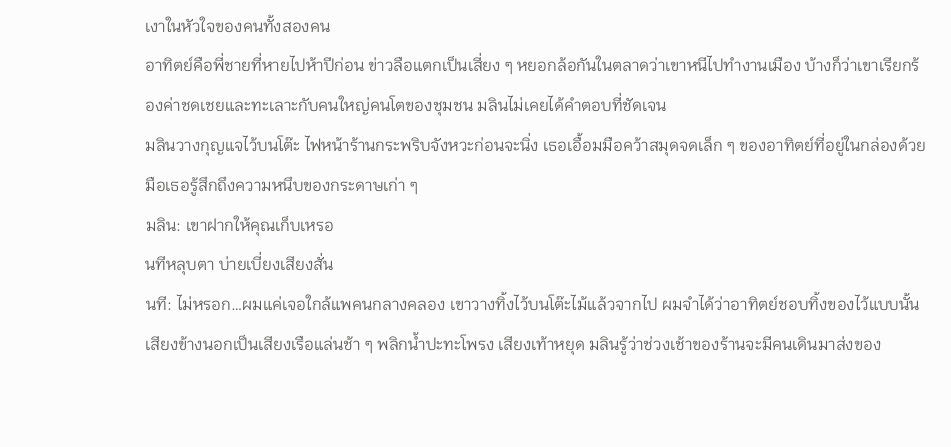เงาในหัวใจของคนทั้งสองคน
อาทิตย์คือพี่ชายที่หายไปห้าปีก่อน ข่าวลือแตกเป็นเสี่ยง ๆ หยอกล้อกันในตลาดว่าเขาหนีไปทำงานเมือง บ้างก็ว่าเขาเรียกร้องค่าชดเชยและทะเลาะกับคนใหญ่คนโตของชุมชน มลินไม่เคยได้คำตอบที่ชัดเจน
มลินวางกุญแจไว้บนโต๊ะ ไฟหน้าร้านกระพริบจังหวะก่อนจะนิ่ง เธอเอื้อมมือคว้าสมุดจดเล็ก ๆ ของอาทิตย์ที่อยู่ในกล่องด้วย มือเธอรู้สึกถึงความหนึบของกระดาษเก่า ๆ
มลิน: เขาฝากให้คุณเก็บเหรอ
นทีหลุบตา บ่ายเบี่ยงเสียงสั่น
นที: ไม่หรอก…ผมแค่เจอใกล้แพคนกลางคลอง เขาวางทิ้งไว้บนโต๊ะไม้แล้วจากไป ผมจำได้ว่าอาทิตย์ชอบทิ้งของไว้แบบนั้น
เสียงข้างนอกเป็นเสียงเรือแล่นช้า ๆ พลิกน้ำปะทะโพรง เสียงเท้าหยุด มลินรู้ว่าช่วงเช้าของร้านจะมีคนเดินมาส่งของ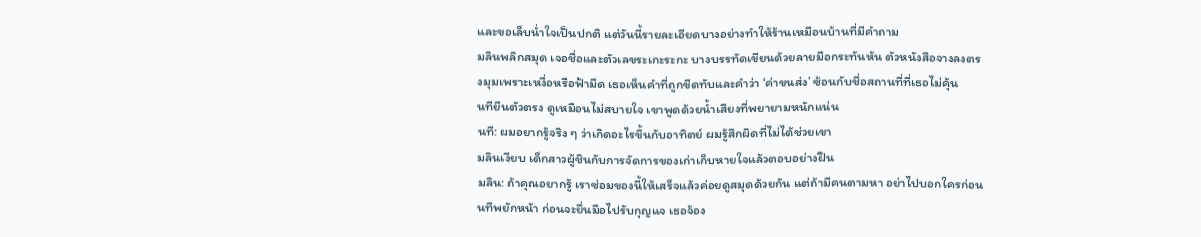และขอเล็บน่ำใจเป็นปกติ แต่วันนี้รายละเอียดบางอย่างทำให้ร้านเหมือนบ้านที่มีคำถาม
มลินพลิกสมุด เจอชื่อและตัวเลขระเกะระกะ บางบรรทัดเขียนด้วยลายมือกระทันหัน ตัวหนังสือจางลงตรงมุมเพราะเหงื่อหรือฟ้ามืด เธอเห็นคำที่ถูกขีดทับและคำว่า ‘ค่าขนส่ง’ ซ้อนกับชื่อสถานที่ที่เธอไม่คุ้น
นทียืนตัวตรง ดูเหมือนไม่สบายใจ เขาพูดด้วยน้ำเสียงที่พยายามหนักแน่น
นที: ผมอยากรู้จริง ๆ ว่าเกิดอะไรขึ้นกับอาทิตย์ ผมรู้สึกผิดที่ไม่ได้ช่วยเขา
มลินเงียบ เด็กสาวผู้ชินกับการจัดการของเก่าเก็บหายใจแล้วตอบอย่างฝืน
มลิน: ถ้าคุณอยากรู้ เราซ่อมของนี้ให้เสร็จแล้วค่อยดูสมุดด้วยกัน แต่ถ้ามีคนตามหา อย่าไปบอกใครก่อน
นทีพยักหน้า ก่อนจะยื่นมือไปรับกุญแจ เธอจ้อง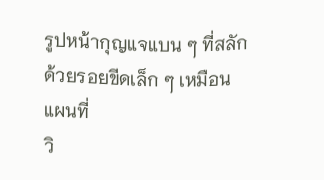รูปหน้ากุญแจแบน ๆ ที่สลักด้วยรอยขีดเล็ก ๆ เหมือนแผนที่
วิ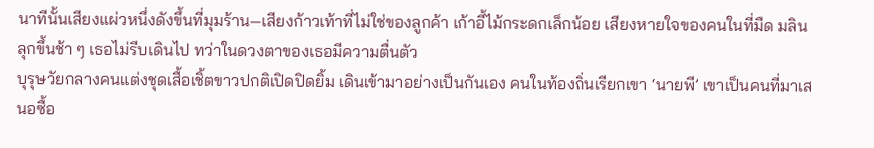นาทีนั้นเสียงแผ่วหนึ่งดังขึ้นที่มุมร้าน—เสียงก้าวเท้าที่ไม่ใช่ของลูกค้า เก้าอี้ไม้กระดกเล็กน้อย เสียงหายใจของคนในที่มืด มลินลุกขึ้นช้า ๆ เธอไม่รีบเดินไป ทว่าในดวงตาของเธอมีความตื่นตัว
บุรุษวัยกลางคนแต่งชุดเสื้อเชิ้ตขาวปกติเปิดปิดยิ้ม เดินเข้ามาอย่างเป็นกันเอง คนในท้องถิ่นเรียกเขา ‘นายพี’ เขาเป็นคนที่มาเสนอซื้อ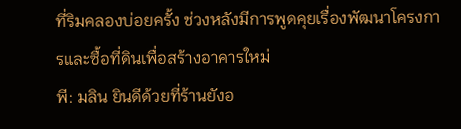ที่ริมคลองบ่อยครั้ง ช่วงหลังมีการพูดคุยเรื่องพัฒนาโครงการและซื้อที่ดินเพื่อสร้างอาคารใหม่
พี: มลิน ยินดีด้วยที่ร้านยังอ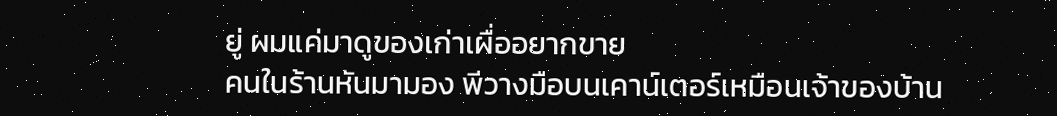ยู่ ผมแค่มาดูของเก่าเผื่ออยากขาย
คนในร้านหันมามอง พีวางมือบนเคาน์เตอร์เหมือนเจ้าของบ้าน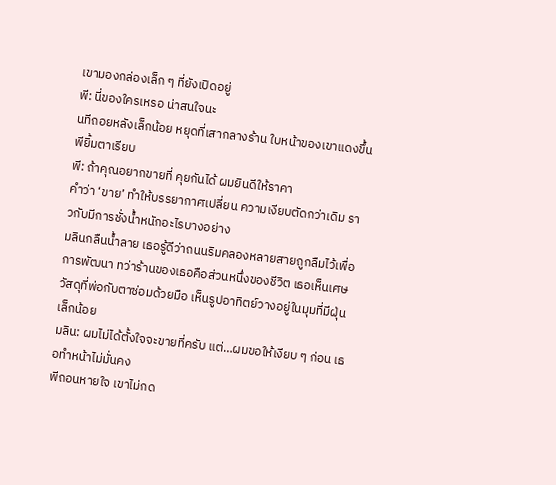เขามองกล่องเล็ก ๆ ที่ยังเปิดอยู่
พี: นี่ของใครเหรอ น่าสนใจนะ
นทีถอยหลังเล็กน้อย หยุดที่เสากลางร้าน ใบหน้าของเขาแดงขึ้น พียิ้มตาเรียบ
พี: ถ้าคุณอยากขายที่ คุยกันได้ ผมยินดีให้ราคา
คำว่า ‘ขาย’ ทำให้บรรยากาศเปลี่ยน ความเงียบตัดกว่าเดิม ราวกับมีการชั่งน้ำหนักอะไรบางอย่าง
มลินกลืนน้ำลาย เธอรู้ดีว่าถนนริมคลองหลายสายถูกลืมไว้เพื่อการพัฒนา ทว่าร้านของเธอคือส่วนหนึ่งของชีวิต เธอเห็นเศษวัสดุที่พ่อกับตาซ่อมด้วยมือ เห็นรูปอาทิตย์วางอยู่ในมุมที่มีฝุ่นเล็กน้อย
มลิน: ผมไม่ได้ตั้งใจจะขายที่ครับ แต่…ผมขอให้เงียบ ๆ ก่อน เธอทำหน้าไม่มั่นคง
พีถอนหายใจ เขาไม่กด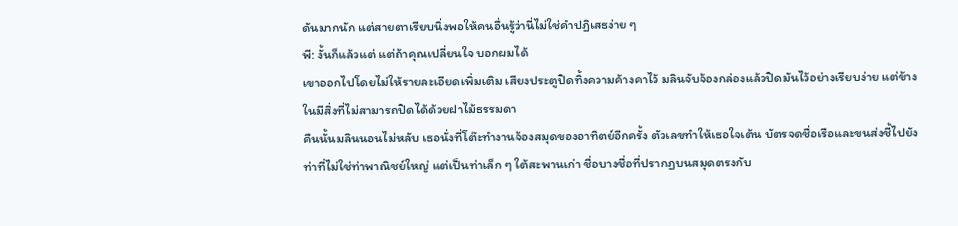ดันมากนัก แต่สายตาเรียบนิ่งพอให้คนอื่นรู้ว่านี่ไม่ใช่คำปฏิเสธง่าย ๆ
พี: งั้นก็แล้วแต่ แต่ถ้าคุณเปลี่ยนใจ บอกผมได้
เขาออกไปโดยไม่ให้รายละเอียดเพิ่มเติม เสียงประตูปิดทิ้งความค้างคาไว้ มลินจับจ้องกล่องแล้วปิดมันไว้อย่างเรียบง่าย แต่ข้างในมีสิ่งที่ไม่สามารถปิดได้ด้วยฝาไม้ธรรมดา
คืนนั้นมลินนอนไม่หลับ เธอนั่งที่โต๊ะทำงานจ้องสมุดของอาทิตย์อีกครั้ง ตัวเลขทำให้เธอใจเต้น บัตรจดชื่อเรือและขนส่งชี้ไปยังท่าที่ไม่ใช่ท่าพาณิชย์ใหญ่ แต่เป็นท่าเล็ก ๆ ใต้สะพานเก่า ชื่อบางชื่อที่ปรากฏบนสมุดตรงกับ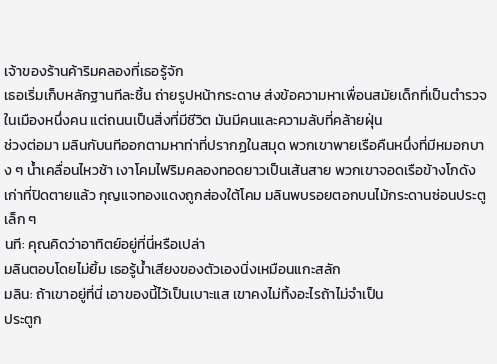เจ้าของร้านค้าริมคลองที่เธอรู้จัก
เธอเริ่มเก็บหลักฐานทีละชิ้น ถ่ายรูปหน้ากระดาษ ส่งข้อความหาเพื่อนสมัยเด็กที่เป็นตำรวจในเมืองหนึ่งคน แต่ถนนเป็นสิ่งที่มีชีวิต มันมีคนและความลับที่คล้ายฝุ่น
ช่วงต่อมา มลินกับนทีออกตามหาท่าที่ปรากฏในสมุด พวกเขาพายเรือคืนหนึ่งที่มีหมอกบาง ๆ น้ำเคลื่อนไหวช้า เงาโคมไฟริมคลองทอดยาวเป็นเส้นสาย พวกเขาจอดเรือข้างโกดังเก่าที่ปิดตายแล้ว กุญแจทองแดงถูกส่องใต้โคม มลินพบรอยตอกบนไม้กระดานซ่อนประตูเล็ก ๆ
นที: คุณคิดว่าอาทิตย์อยู่ที่นี่หรือเปล่า
มลินตอบโดยไม่ยิ้ม เธอรู้น้ำเสียงของตัวเองนิ่งเหมือนแกะสลัก
มลิน: ถ้าเขาอยู่ที่นี่ เอาของนี้ไว้เป็นเบาะแส เขาคงไม่ทิ้งอะไรถ้าไม่จำเป็น
ประตูก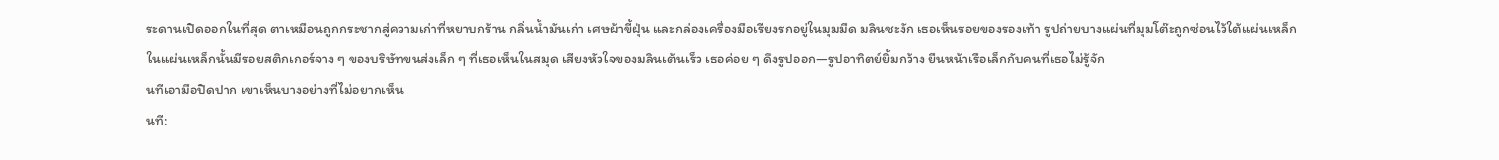ระดานเปิดออกในที่สุด ตาเหมือนถูกกระชากสู่ความเก่าที่หยาบกร้าน กลิ่นน้ำมันเก่า เศษผ้าขี้ฝุ่น และกล่องเครื่องมือเรียงรกอยู่ในมุมมืด มลินชะงัก เธอเห็นรอยของรองเท้า รูปถ่ายบางแผ่นที่มุมโต๊ะถูกซ่อนไว้ใต้แผ่นเหล็ก
ในแผ่นเหล็กนั้นมีรอยสติกเกอร์จาง ๆ ของบริษัทขนส่งเล็ก ๆ ที่เธอเห็นในสมุด เสียงหัวใจของมลินเต้นเร็ว เธอค่อย ๆ ดึงรูปออก—รูปอาทิตย์ยิ้มกว้าง ยืนหน้าเรือเล็กกับคนที่เธอไม่รู้จัก
นทีเอามือปิดปาก เขาเห็นบางอย่างที่ไม่อยากเห็น
นที: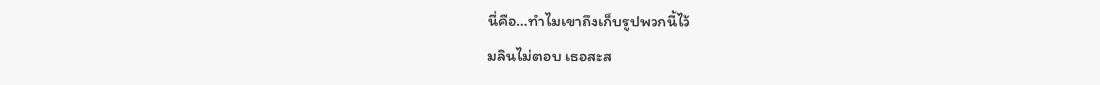นี่คือ…ทำไมเขาถึงเก็บรูปพวกนี้ไว้
มลินไม่ตอบ เธอสะส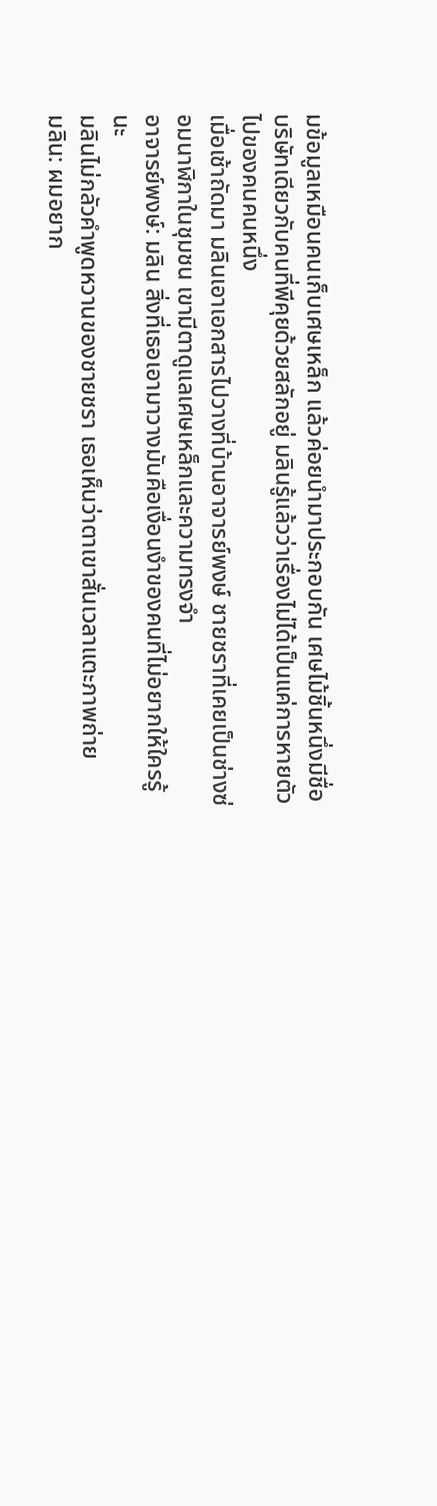มข้อมูลเหมือนคนเก็บเศษเหล็ก แล้วค่อยนำมาประกอบกัน เศษไม้ชิ้นหนึ่งมีชื่อบริษัทเดียวกับคนที่พีคุยด้วยสลักอยู่ มลินรู้แล้วว่าเรื่องไม่ได้เป็นแค่การหายตัวไปของคนคนหนึ่ง
เมื่อเช้าถัดมา มลินเอาเอกสารไปวางที่บ้านอาจารย์พงษ์ ชายชราที่เคยเป็นช่างซ่อมนาฬิกาในชุมชน เขามีตาดูแลเศษเหล็กและความทรงจำ
อาจารย์พงษ์: มลิน สิ่งที่เธอเอามาวางมันคือเงื่อนงำของคนที่ไม่อยากให้ใครรู้นะ
มลินไม่กลัวคำพูดหวานของชายชรา เธอเห็นว่าตาเขาสั่นเวลาแตะภาพถ่าย
มลิน: ผมอยาก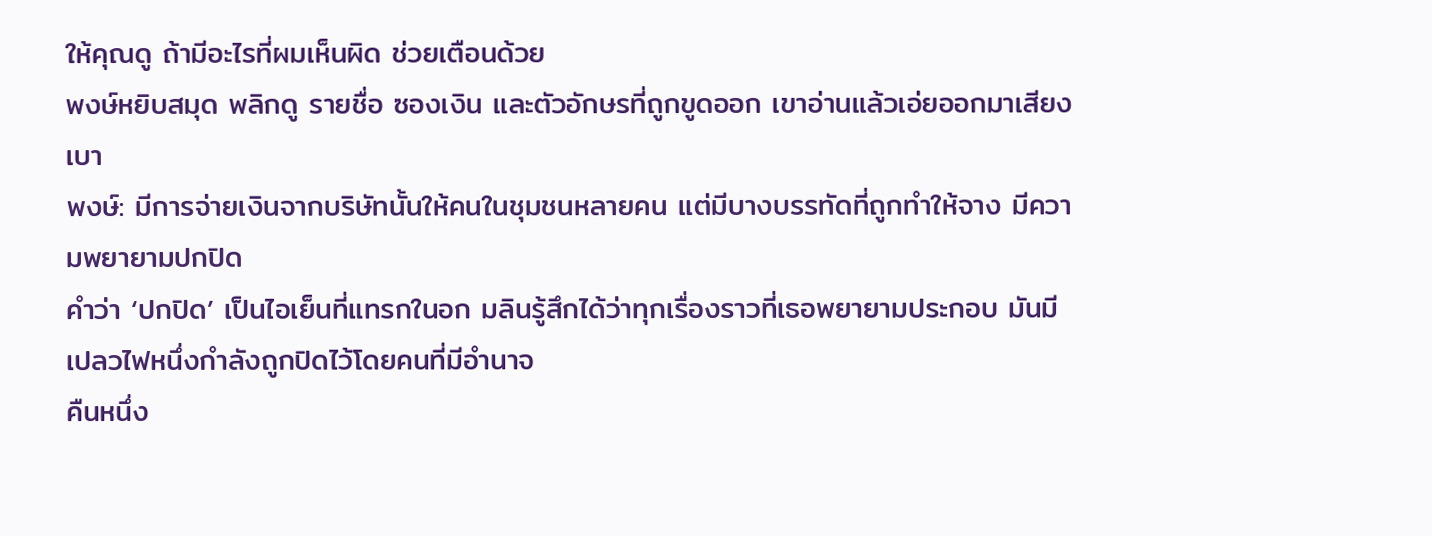ให้คุณดู ถ้ามีอะไรที่ผมเห็นผิด ช่วยเตือนด้วย
พงษ์หยิบสมุด พลิกดู รายชื่อ ซองเงิน และตัวอักษรที่ถูกขูดออก เขาอ่านแล้วเอ่ยออกมาเสียงเบา
พงษ์: มีการจ่ายเงินจากบริษัทนั้นให้คนในชุมชนหลายคน แต่มีบางบรรทัดที่ถูกทำให้จาง มีความพยายามปกปิด
คำว่า ‘ปกปิด’ เป็นไอเย็นที่แทรกในอก มลินรู้สึกได้ว่าทุกเรื่องราวที่เธอพยายามประกอบ มันมีเปลวไฟหนึ่งกำลังถูกปิดไว้โดยคนที่มีอำนาจ
คืนหนึ่ง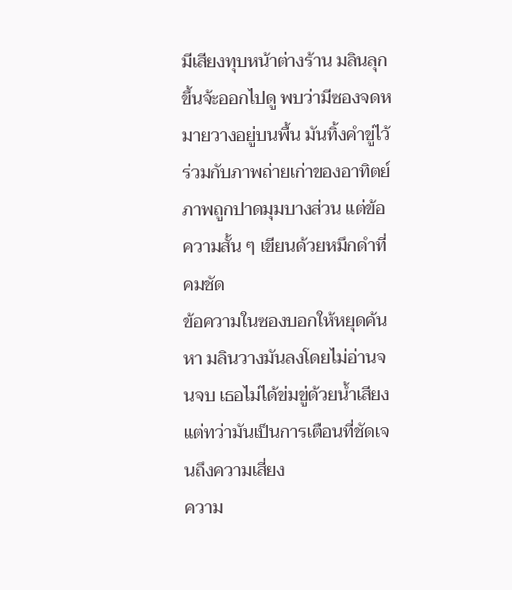มีเสียงทุบหน้าต่างร้าน มลินลุกขึ้นจ้ะออกไปดู พบว่ามีซองจดหมายวางอยู่บนพื้น มันทิ้งคำขู่ไว้ร่วมกับภาพถ่ายเก่าของอาทิตย์ ภาพถูกปาดมุมบางส่วน แต่ข้อความสั้น ๆ เขียนด้วยหมึกดำที่คมชัด
ข้อความในซองบอกให้หยุดค้นหา มลินวางมันลงโดยไม่อ่านจนจบ เธอไม่ได้ข่มขู่ด้วยน้ำเสียง แต่ทว่ามันเป็นการเตือนที่ชัดเจนถึงความเสี่ยง
ความ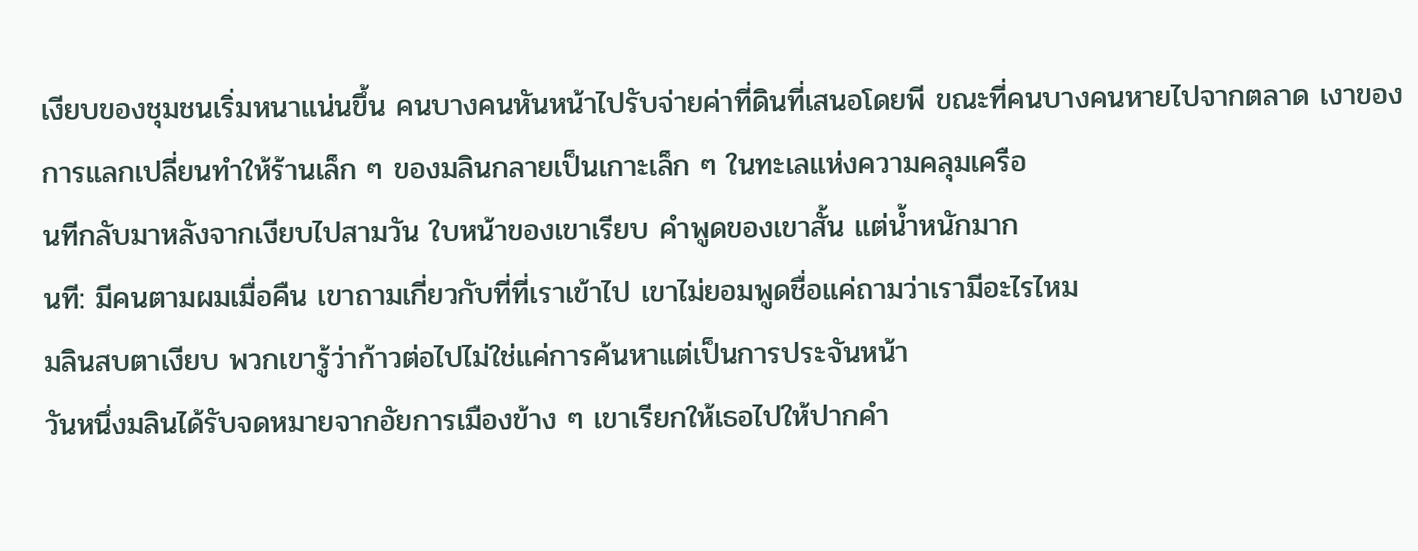เงียบของชุมชนเริ่มหนาแน่นขึ้น คนบางคนหันหน้าไปรับจ่ายค่าที่ดินที่เสนอโดยพี ขณะที่คนบางคนหายไปจากตลาด เงาของการแลกเปลี่ยนทำให้ร้านเล็ก ๆ ของมลินกลายเป็นเกาะเล็ก ๆ ในทะเลแห่งความคลุมเครือ
นทีกลับมาหลังจากเงียบไปสามวัน ใบหน้าของเขาเรียบ คำพูดของเขาสั้น แต่น้ำหนักมาก
นที: มีคนตามผมเมื่อคืน เขาถามเกี่ยวกับที่ที่เราเข้าไป เขาไม่ยอมพูดชื่อแค่ถามว่าเรามีอะไรไหม
มลินสบตาเงียบ พวกเขารู้ว่าก้าวต่อไปไม่ใช่แค่การค้นหาแต่เป็นการประจันหน้า
วันหนึ่งมลินได้รับจดหมายจากอัยการเมืองข้าง ๆ เขาเรียกให้เธอไปให้ปากคำ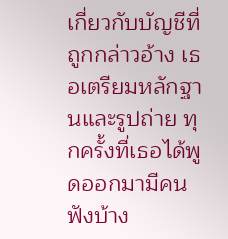เกี่ยวกับบัญชีที่ถูกกล่าวอ้าง เธอเตรียมหลักฐานและรูปถ่าย ทุกครั้งที่เธอได้พูดออกมามีคนฟังบ้าง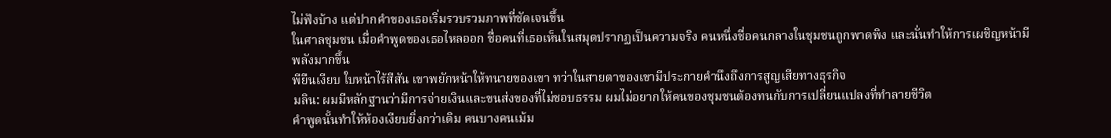ไม่ฟังบ้าง แต่ปากคำของเธอเริ่มรวบรวมภาพที่ชัดเจนขึ้น
ในศาลชุมชน เมื่อคำพูดของเธอไหลออก ชื่อคนที่เธอเห็นในสมุดปรากฏเป็นความจริง คนหนึ่งชื่อคนกลางในชุมชนถูกพาดพิง และนั่นทำให้การเผชิญหน้ามีพลังมากขึ้น
พียืนเงียบ ใบหน้าไร้สีสัน เขาพยักหน้าให้ทนายของเขา ทว่าในสายตาของเขามีประกายคำนึงถึงการสูญเสียทางธุรกิจ
มลิน: ผมมีหลักฐานว่ามีการจ่ายเงินและขนส่งของที่ไม่ชอบธรรม ผมไม่อยากให้คนของชุมชนต้องทนกับการเปลี่ยนแปลงที่ทำลายชีวิต
คำพูดนั้นทำให้ห้องเงียบยิ่งกว่าเดิม คนบางคนเม้ม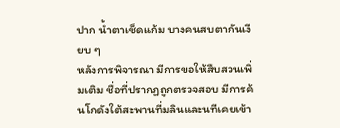ปาก น้ำตาเช็ดแก้ม บางคนสบตากันเงียบ ๆ
หลังการพิจารณา มีการขอให้สืบสวนเพิ่มเติม ชื่อที่ปรากฏถูกตรวจสอบ มีการค้นโกดังใต้สะพานที่มลินและนทีเคยเข้า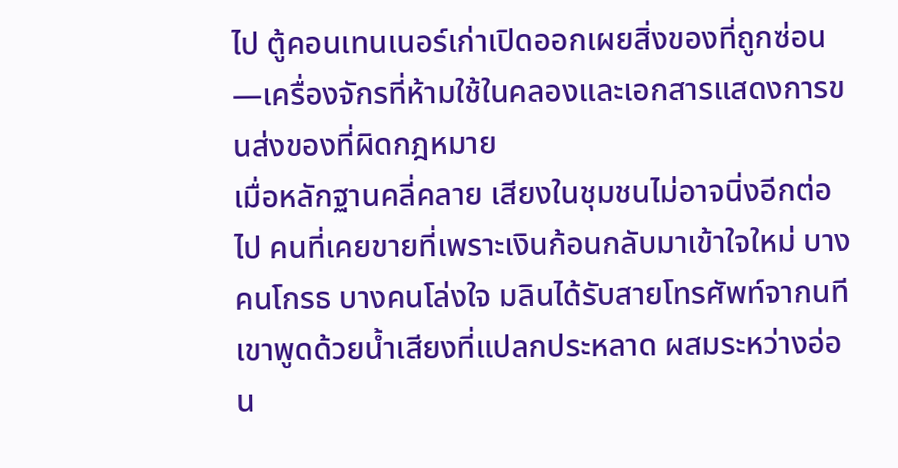ไป ตู้คอนเทนเนอร์เก่าเปิดออกเผยสิ่งของที่ถูกซ่อน—เครื่องจักรที่ห้ามใช้ในคลองและเอกสารแสดงการขนส่งของที่ผิดกฎหมาย
เมื่อหลักฐานคลี่คลาย เสียงในชุมชนไม่อาจนิ่งอีกต่อไป คนที่เคยขายที่เพราะเงินก้อนกลับมาเข้าใจใหม่ บางคนโกรธ บางคนโล่งใจ มลินได้รับสายโทรศัพท์จากนที เขาพูดด้วยน้ำเสียงที่แปลกประหลาด ผสมระหว่างอ่อน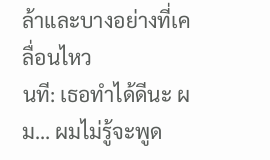ล้าและบางอย่างที่เคลื่อนไหว
นที: เธอทำได้ดีนะ ผม… ผมไม่รู้จะพูด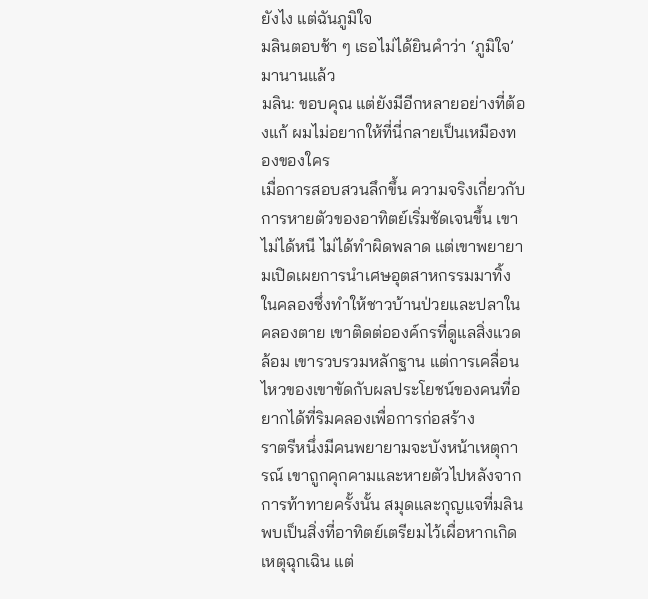ยังไง แต่ฉันภูมิใจ
มลินตอบช้า ๆ เธอไม่ได้ยินคำว่า ‘ภูมิใจ’ มานานแล้ว
มลิน: ขอบคุณ แต่ยังมีอีกหลายอย่างที่ต้องแก้ ผมไม่อยากให้ที่นี่กลายเป็นเหมืองทองของใคร
เมื่อการสอบสวนลึกขึ้น ความจริงเกี่ยวกับการหายตัวของอาทิตย์เริ่มชัดเจนขึ้น เขาไม่ได้หนี ไม่ได้ทำผิดพลาด แต่เขาพยายามเปิดเผยการนำเศษอุตสาหกรรมมาทิ้งในคลองซึ่งทำให้ชาวบ้านป่วยและปลาในคลองตาย เขาติดต่อองค์กรที่ดูแลสิ่งแวดล้อม เขารวบรวมหลักฐาน แต่การเคลื่อนไหวของเขาขัดกับผลประโยชน์ของคนที่อยากได้ที่ริมคลองเพื่อการก่อสร้าง
ราตรีหนึ่งมีคนพยายามจะบังหน้าเหตุการณ์ เขาถูกคุกคามและหายตัวไปหลังจากการท้าทายครั้งนั้น สมุดและกุญแจที่มลินพบเป็นสิ่งที่อาทิตย์เตรียมไว้เผื่อหากเกิดเหตุฉุกเฉิน แต่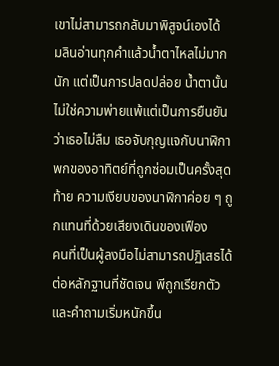เขาไม่สามารถกลับมาพิสูจน์เองได้
มลินอ่านทุกคำแล้วน้ำตาไหลไม่มากนัก แต่เป็นการปลดปล่อย น้ำตานั้นไม่ใช่ความพ่ายแพ้แต่เป็นการยืนยันว่าเธอไม่ลืม เธอจับกุญแจกับนาฬิกาพกของอาทิตย์ที่ถูกซ่อมเป็นครั้งสุดท้าย ความเงียบของนาฬิกาค่อย ๆ ถูกแทนที่ด้วยเสียงเดินของเฟือง
คนที่เป็นผู้ลงมือไม่สามารถปฏิเสธได้ต่อหลักฐานที่ชัดเจน พีถูกเรียกตัวและคำถามเริ่มหนักขึ้น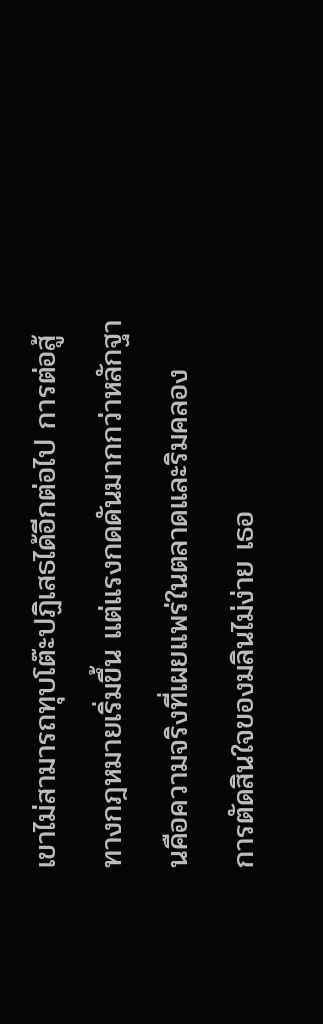เขาไม่สามารถทุบโต๊ะปฏิเสธได้อีกต่อไป การต่อสู้ทางกฎหมายเริ่มขึ้น แต่แรงกดดันมากกว่าหลักฐานคือความจริงที่เผยแพร่ในตลาดและริมคลอง
การตัดสินใจของมลินไม่ง่าย เธอ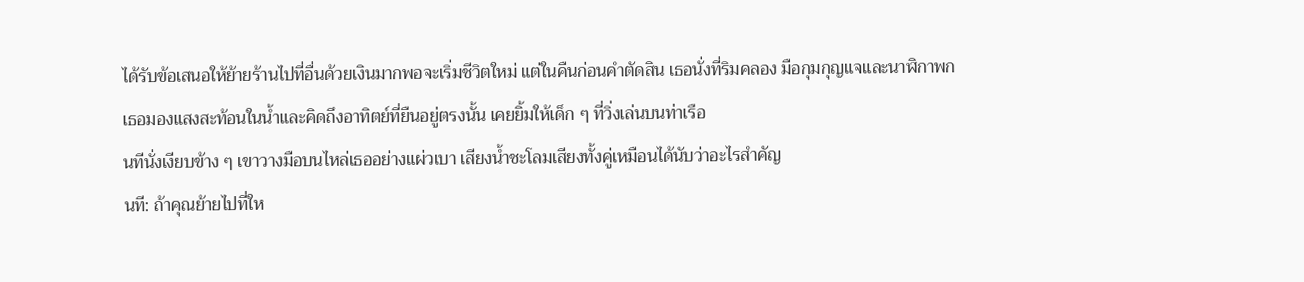ได้รับข้อเสนอให้ย้ายร้านไปที่อื่นด้วยเงินมากพอจะเริ่มชีวิตใหม่ แต่ในคืนก่อนคำตัดสิน เธอนั่งที่ริมคลอง มือกุมกุญแจและนาฬิกาพก เธอมองแสงสะท้อนในน้ำและคิดถึงอาทิตย์ที่ยืนอยู่ตรงนั้น เคยยิ้มให้เด็ก ๆ ที่วิ่งเล่นบนท่าเรือ
นทีนั่งเงียบข้าง ๆ เขาวางมือบนไหล่เธออย่างแผ่วเบา เสียงน้ำชะโลมเสียงทั้งคู่เหมือนได้นับว่าอะไรสำคัญ
นที: ถ้าคุณย้ายไปที่ให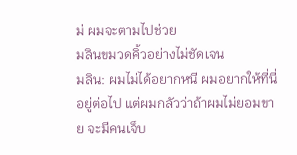ม่ ผมจะตามไปช่วย
มลินขมวดคิ้วอย่างไม่ชัดเจน
มลิน: ผมไม่ได้อยากหนี ผมอยากให้ที่นี่อยู่ต่อไป แต่ผมกลัวว่าถ้าผมไม่ยอมขาย จะมีคนเจ็บ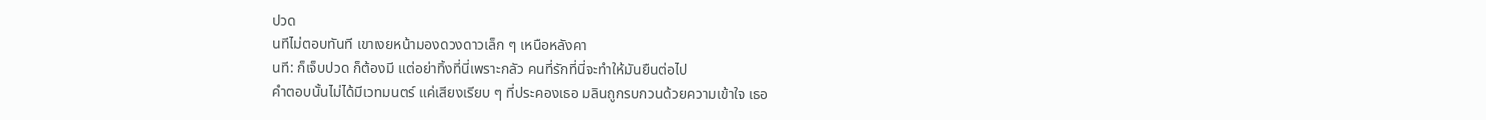ปวด
นทีไม่ตอบทันที เขาเงยหน้ามองดวงดาวเล็ก ๆ เหนือหลังคา
นที: ก็เจ็บปวด ก็ต้องมี แต่อย่าทิ้งที่นี่เพราะกลัว คนที่รักที่นี่จะทำให้มันยืนต่อไป
คำตอบนั้นไม่ได้มีเวทมนตร์ แค่เสียงเรียบ ๆ ที่ประคองเธอ มลินถูกรบกวนด้วยความเข้าใจ เธอ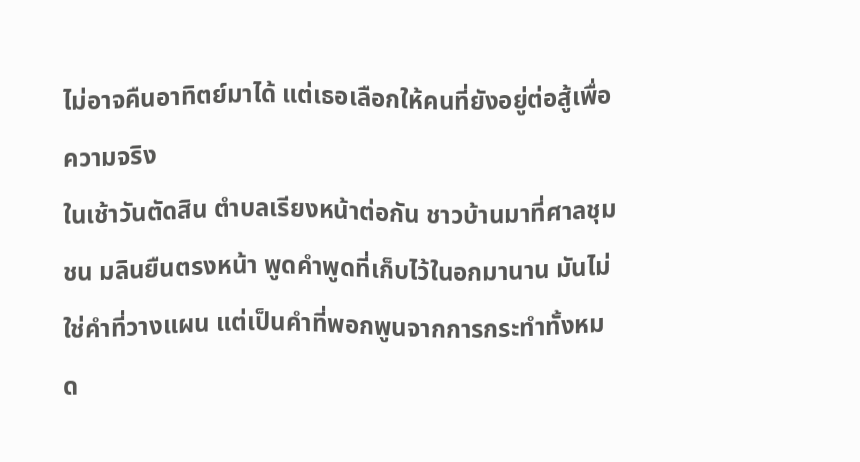ไม่อาจคืนอาทิตย์มาได้ แต่เธอเลือกให้คนที่ยังอยู่ต่อสู้เพื่อความจริง
ในเช้าวันตัดสิน ตำบลเรียงหน้าต่อกัน ชาวบ้านมาที่ศาลชุมชน มลินยืนตรงหน้า พูดคำพูดที่เก็บไว้ในอกมานาน มันไม่ใช่คำที่วางแผน แต่เป็นคำที่พอกพูนจากการกระทำทั้งหมด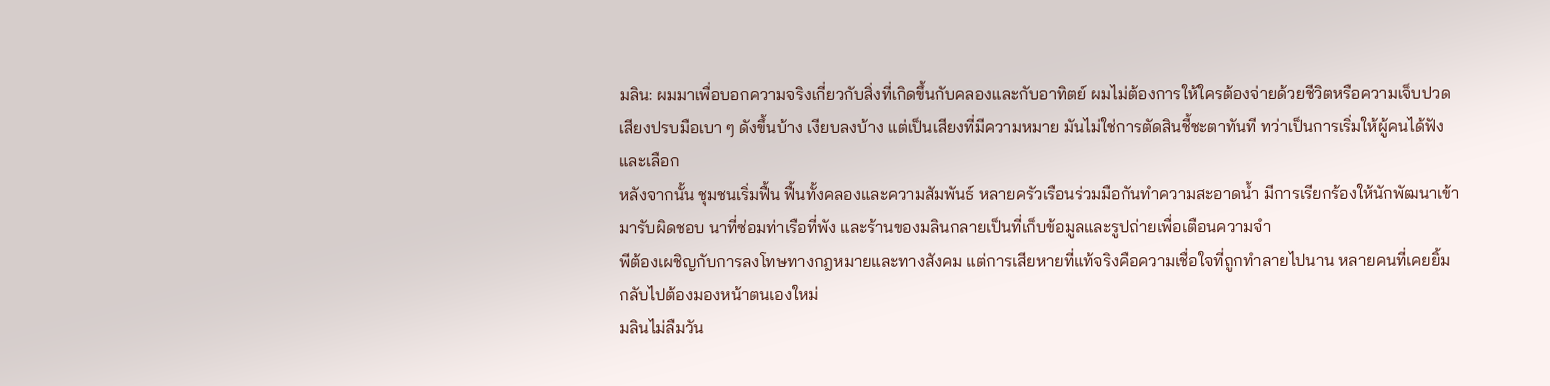มลิน: ผมมาเพื่อบอกความจริงเกี่ยวกับสิ่งที่เกิดขึ้นกับคลองและกับอาทิตย์ ผมไม่ต้องการให้ใครต้องจ่ายด้วยชีวิตหรือความเจ็บปวด
เสียงปรบมือเบา ๆ ดังขึ้นบ้าง เงียบลงบ้าง แต่เป็นเสียงที่มีความหมาย มันไม่ใช่การตัดสินชี้ชะตาทันที ทว่าเป็นการเริ่มให้ผู้คนได้ฟังและเลือก
หลังจากนั้น ชุมชนเริ่มฟื้น ฟื้นทั้งคลองและความสัมพันธ์ หลายครัวเรือนร่วมมือกันทำความสะอาดน้ำ มีการเรียกร้องให้นักพัฒนาเข้ามารับผิดชอบ นาที่ซ่อมท่าเรือที่พัง และร้านของมลินกลายเป็นที่เก็บข้อมูลและรูปถ่ายเพื่อเตือนความจำ
พีต้องเผชิญกับการลงโทษทางกฎหมายและทางสังคม แต่การเสียหายที่แท้จริงคือความเชื่อใจที่ถูกทำลายไปนาน หลายคนที่เคยยิ้มกลับไปต้องมองหน้าตนเองใหม่
มลินไม่ลืมวัน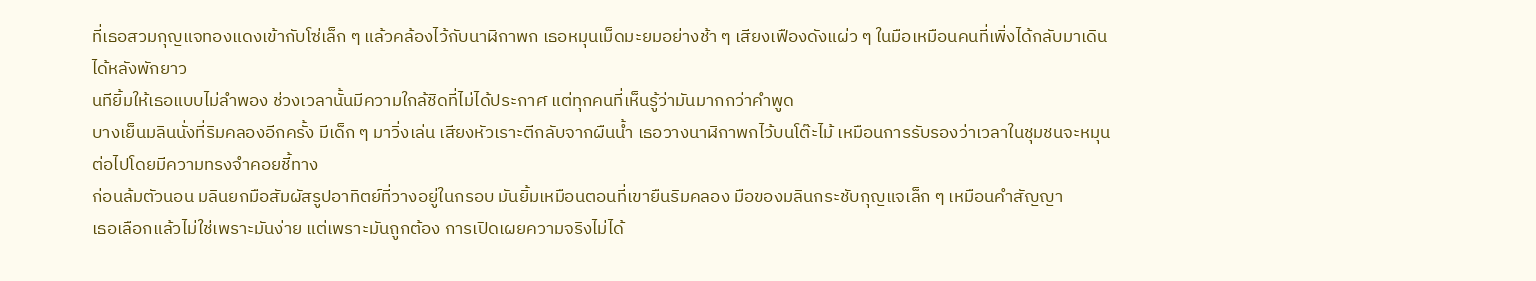ที่เธอสวมกุญแจทองแดงเข้ากับโซ่เล็ก ๆ แล้วคล้องไว้กับนาฬิกาพก เธอหมุนเม็ดมะยมอย่างช้า ๆ เสียงเฟืองดังแผ่ว ๆ ในมือเหมือนคนที่เพิ่งได้กลับมาเดินได้หลังพักยาว
นทียิ้มให้เธอแบบไม่ลำพอง ช่วงเวลานั้นมีความใกล้ชิดที่ไม่ได้ประกาศ แต่ทุกคนที่เห็นรู้ว่ามันมากกว่าคำพูด
บางเย็นมลินนั่งที่ริมคลองอีกครั้ง มีเด็ก ๆ มาวิ่งเล่น เสียงหัวเราะตีกลับจากผืนน้ำ เธอวางนาฬิกาพกไว้บนโต๊ะไม้ เหมือนการรับรองว่าเวลาในชุมชนจะหมุนต่อไปโดยมีความทรงจำคอยชี้ทาง
ก่อนล้มตัวนอน มลินยกมือสัมผัสรูปอาทิตย์ที่วางอยู่ในกรอบ มันยิ้มเหมือนตอนที่เขายืนริมคลอง มือของมลินกระชับกุญแจเล็ก ๆ เหมือนคำสัญญา
เธอเลือกแล้วไม่ใช่เพราะมันง่าย แต่เพราะมันถูกต้อง การเปิดเผยความจริงไม่ได้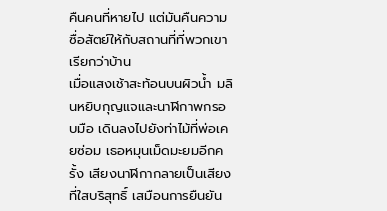คืนคนที่หายไป แต่มันคืนความซื่อสัตย์ให้กับสถานที่ที่พวกเขาเรียกว่าบ้าน
เมื่อแสงเช้าสะท้อนบนผิวน้ำ มลินหยิบกุญแจและนาฬิกาพกรอบมือ เดินลงไปยังท่าไม้ที่พ่อเคยซ่อม เธอหมุนเม็ดมะยมอีกครั้ง เสียงนาฬิกากลายเป็นเสียงที่ใสบริสุทธิ์ เสมือนการยืนยัน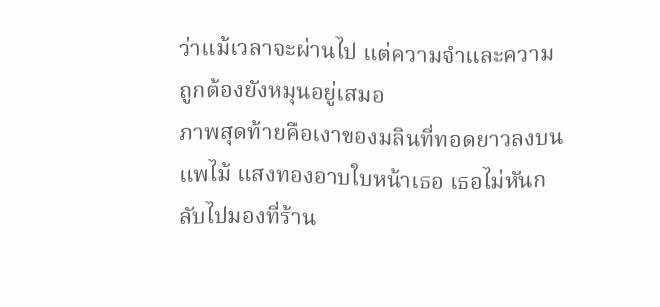ว่าแม้เวลาจะผ่านไป แต่ความจำและความถูกต้องยังหมุนอยู่เสมอ
ภาพสุดท้ายคือเงาของมลินที่ทอดยาวลงบนแพไม้ แสงทองอาบใบหน้าเธอ เธอไม่หันกลับไปมองที่ร้าน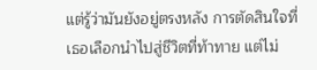แต่รู้ว่ามันยังอยู่ตรงหลัง การตัดสินใจที่เธอเลือกนำไปสู่ชีวิตที่ท้าทาย แต่ไม่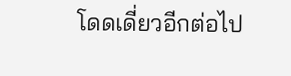โดดเดี่ยวอีกต่อไป